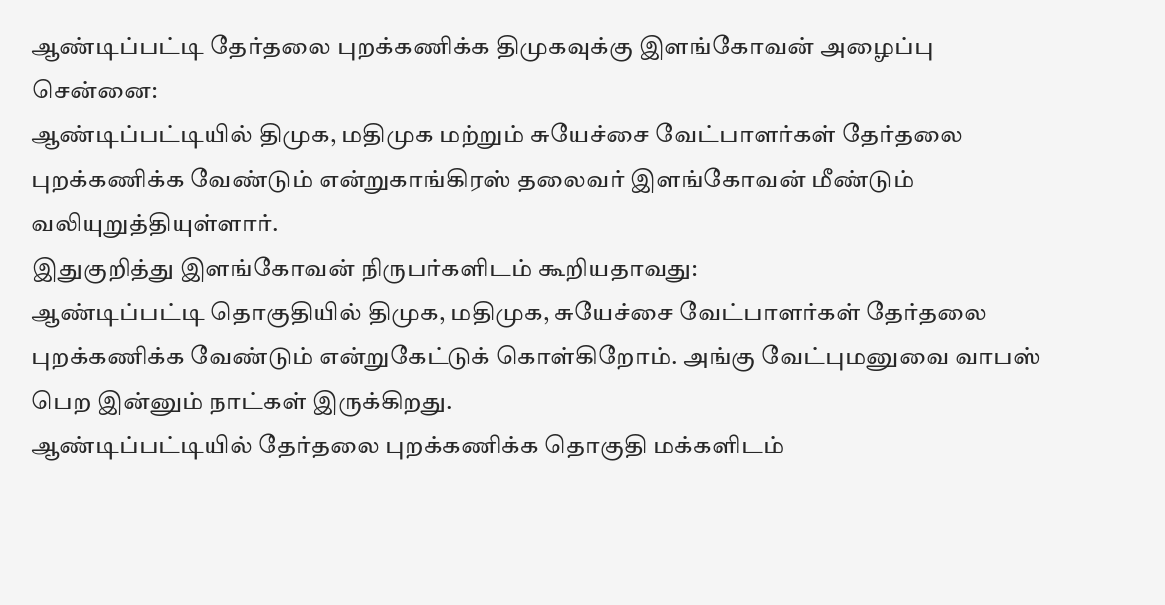ஆண்டிப்பட்டி தேர்தலை புறக்கணிக்க திமுகவுக்கு இளங்கோவன் அழைப்பு
சென்னை:
ஆண்டிப்பட்டியில் திமுக, மதிமுக மற்றும் சுயேச்சை வேட்பாளர்கள் தேர்தலை புறக்கணிக்க வேண்டும் என்றுகாங்கிரஸ் தலைவர் இளங்கோவன் மீண்டும் வலியுறுத்தியுள்ளார்.
இதுகுறித்து இளங்கோவன் நிருபர்களிடம் கூறியதாவது:
ஆண்டிப்பட்டி தொகுதியில் திமுக, மதிமுக, சுயேச்சை வேட்பாளர்கள் தேர்தலை புறக்கணிக்க வேண்டும் என்றுகேட்டுக் கொள்கிறோம். அங்கு வேட்புமனுவை வாபஸ் பெற இன்னும் நாட்கள் இருக்கிறது.
ஆண்டிப்பட்டியில் தேர்தலை புறக்கணிக்க தொகுதி மக்களிடம்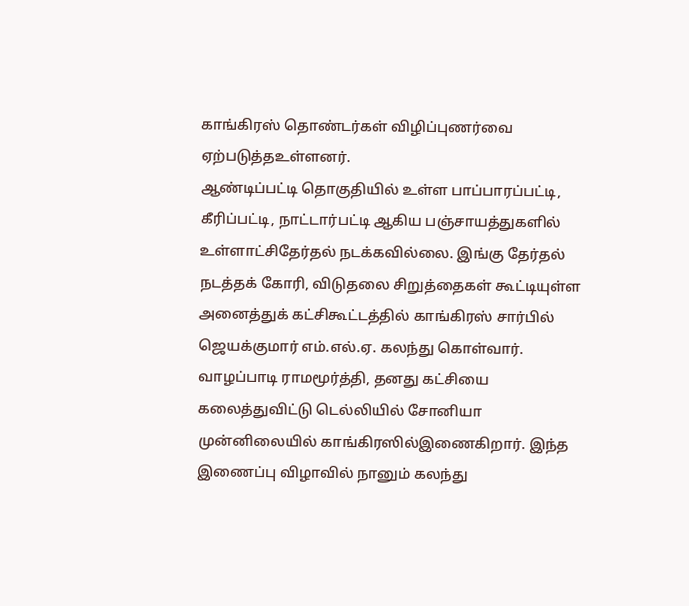காங்கிரஸ் தொண்டர்கள் விழிப்புணர்வை ஏற்படுத்தஉள்ளனர்.
ஆண்டிப்பட்டி தொகுதியில் உள்ள பாப்பாரப்பட்டி, கீரிப்பட்டி, நாட்டார்பட்டி ஆகிய பஞ்சாயத்துகளில் உள்ளாட்சிதேர்தல் நடக்கவில்லை. இங்கு தேர்தல் நடத்தக் கோரி, விடுதலை சிறுத்தைகள் கூட்டியுள்ள அனைத்துக் கட்சிகூட்டத்தில் காங்கிரஸ் சார்பில் ஜெயக்குமார் எம்.எல்.ஏ. கலந்து கொள்வார்.
வாழப்பாடி ராமமூர்த்தி, தனது கட்சியை கலைத்துவிட்டு டெல்லியில் சோனியா முன்னிலையில் காங்கிரஸில்இணைகிறார். இந்த இணைப்பு விழாவில் நானும் கலந்து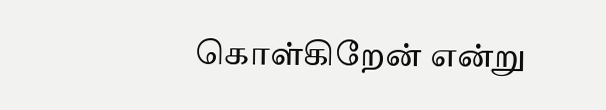கொள்கிறேன் என்று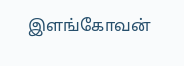இளங்கோவன்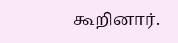கூறினார்.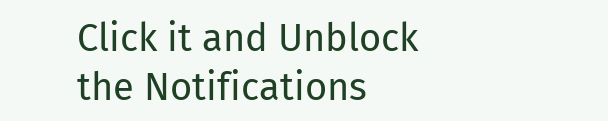Click it and Unblock the Notifications